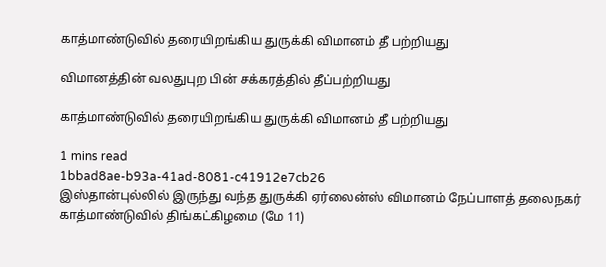காத்மாண்டுவில் தரையிறங்கிய துருக்கி விமானம் தீ பற்றியது

விமானத்தின் வலதுபுற பின் சக்கரத்தில் தீப்பற்றியது

காத்மாண்டுவில் தரையிறங்கிய துருக்கி விமானம் தீ பற்றியது

1 mins read
1bbad8ae-b93a-41ad-8081-c41912e7cb26
இஸ்தான்புல்லில் இருந்து வந்த துருக்கி ஏர்லைன்ஸ் விமானம் நேப்பாளத் தலைநகர் காத்மாண்டுவில் திங்கட்கிழமை (மே 11)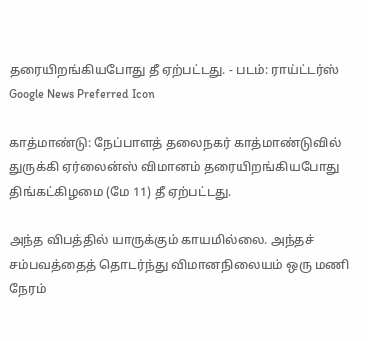தரையிறங்கியபோது தீ ஏற்பட்டது. - படம்: ராய்ட்டர்ஸ்
Google News Preferred Icon

காத்மாண்டு: நேப்பாளத் தலைநகர் காத்மாண்டுவில் துருக்கி ஏர்லைன்ஸ் விமானம் தரையிறங்கியபோது திங்கட்கிழமை (மே 11) தீ ஏற்பட்டது.

அந்த விபத்தில் யாருக்கும் காயமில்லை. அந்தச் சம்பவத்தைத் தொடர்ந்து விமானநிலையம் ஒரு மணி நேரம்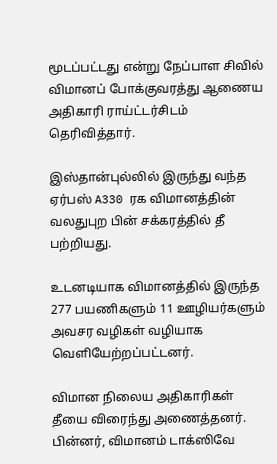மூடப்பட்டது என்று நேப்பாள சிவில் விமானப் போக்குவரத்து ஆணைய அதிகாரி ராய்ட்டர்சிடம் தெரிவித்தார்.

இஸ்தான்புல்லில் இருந்து வந்த ஏர்பஸ் A330 ரக விமானத்தின் வலதுபுற பின் சக்கரத்தில் தீ பற்றியது.

உடனடியாக விமானத்தில் இருந்த 277 பயணிகளும் 11 ஊழியர்களும் அவசர வழிகள் வழியாக வெளியேற்றப்பட்டனர்.

விமான நிலைய அதிகாரிகள் தீயை விரைந்து அணைத்தனர். பின்னர், விமானம் டாக்ஸிவே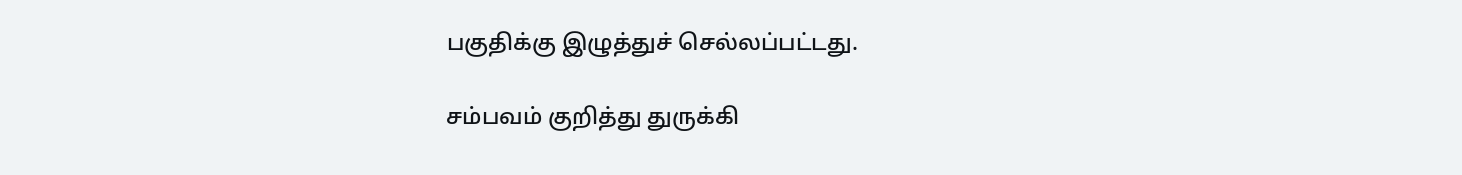பகுதிக்கு இழுத்துச் செல்லப்பட்டது.

சம்பவம் குறித்து துருக்கி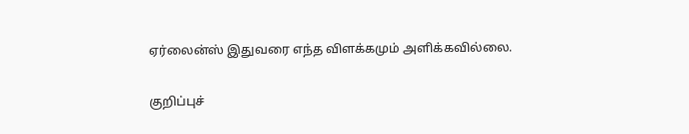ஏர்லைன்ஸ் இதுவரை எந்த விளக்கமும் அளிக்கவில்லை.

குறிப்புச்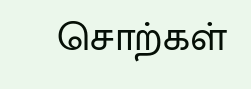சொற்கள்